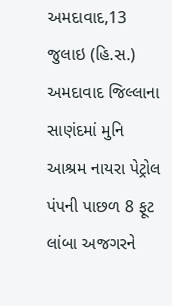અમદાવાદ,13 જુલાઇ (હિ.સ.) અમદાવાદ જિલ્લાના સાણંદમાં મુનિ આશ્રમ નાયરા પેટ્રોલ પંપની પાછળ 8 ફૂટ લાંબા અજગરને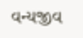વન્યજીવ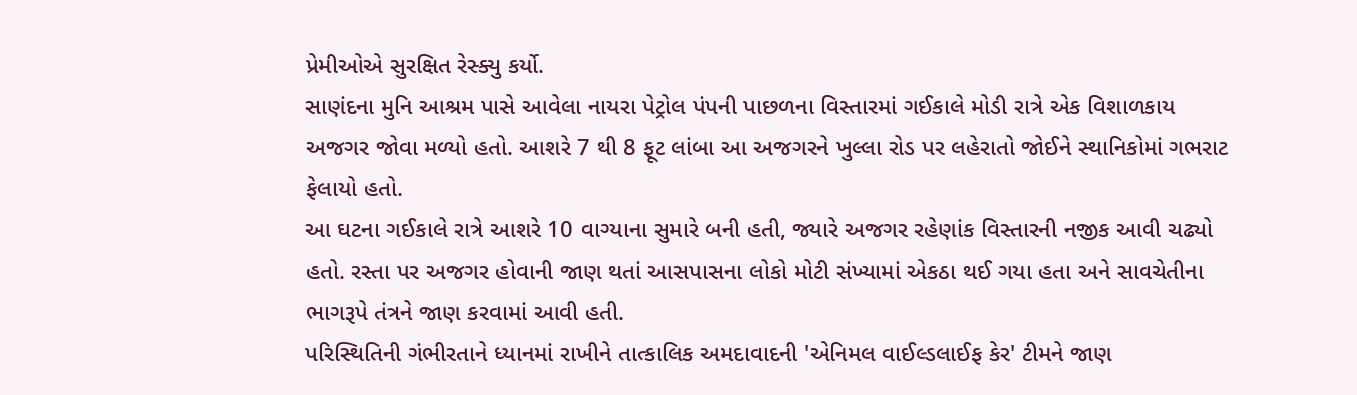પ્રેમીઓએ સુરક્ષિત રેસ્ક્યુ કર્યો.
સાણંદના મુનિ આશ્રમ પાસે આવેલા નાયરા પેટ્રોલ પંપની પાછળના વિસ્તારમાં ગઈકાલે મોડી રાત્રે એક વિશાળકાય અજગર જોવા મળ્યો હતો. આશરે 7 થી 8 ફૂટ લાંબા આ અજગરને ખુલ્લા રોડ પર લહેરાતો જોઈને સ્થાનિકોમાં ગભરાટ ફેલાયો હતો.
આ ઘટના ગઈકાલે રાત્રે આશરે 10 વાગ્યાના સુમારે બની હતી, જ્યારે અજગર રહેણાંક વિસ્તારની નજીક આવી ચઢ્યો હતો. રસ્તા પર અજગર હોવાની જાણ થતાં આસપાસના લોકો મોટી સંખ્યામાં એકઠા થઈ ગયા હતા અને સાવચેતીના ભાગરૂપે તંત્રને જાણ કરવામાં આવી હતી.
પરિસ્થિતિની ગંભીરતાને ધ્યાનમાં રાખીને તાત્કાલિક અમદાવાદની 'એનિમલ વાઈલ્ડલાઈફ કેર' ટીમને જાણ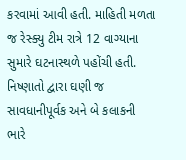કરવામાં આવી હતી. માહિતી મળતા જ રેસ્ક્યુ ટીમ રાત્રે 12 વાગ્યાના સુમારે ઘટનાસ્થળે પહોંચી હતી. નિષ્ણાતો દ્વારા ઘણી જ સાવધાનીપૂર્વક અને બે કલાકની ભારે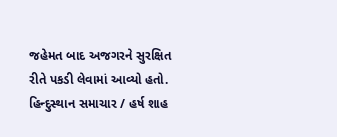જહેમત બાદ અજગરને સુરક્ષિત રીતે પકડી લેવામાં આવ્યો હતો.
હિન્દુસ્થાન સમાચાર / હર્ષ શાહ